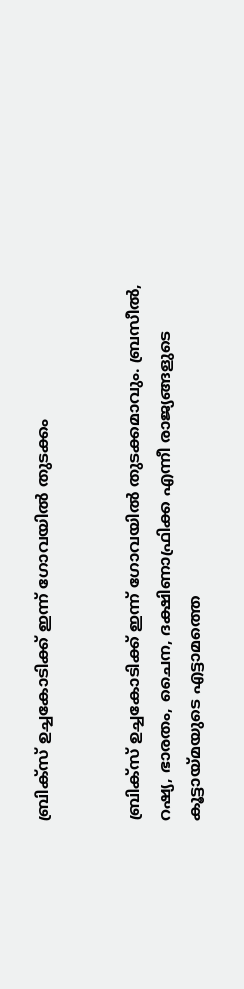ബ്രിക്സ് ഉച്ചകോടിക്ക് ഇന്ന് ഗോവയില്‍ തുടക്കം


ബ്രിക്സ് ഉച്ചകോടിക്ക് ഇന്ന് ഗോവയില്‍ തുടക്കമാവും. ബ്രസീല്‍, റഷ്യ, ഭാരതം, ചൈന, ദക്ഷിണാഫ്രിക്ക എന്നീ രാജ്യങ്ങളുടെ കൂട്ടായ്മയുടെ എട്ടാമത്തെ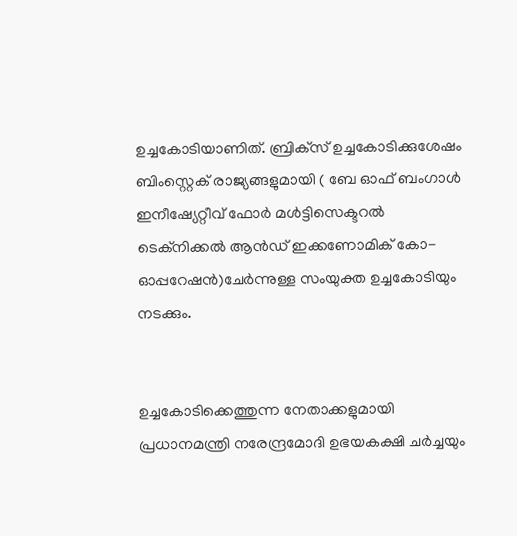ഉച്ചകോടിയാണിത്. ബ്രിക്‌സ് ഉച്ചകോടിക്കുശേഷം ബിംസ്റ്റെക് രാജ്യങ്ങളുമായി ( ബേ ഓഫ് ബംഗാള്‍ ഇനീഷ്യേറ്റീവ് ഫോര്‍ മള്‍ട്ടിസെക്ടറല്‍ ടെക്‌നിക്കല്‍ ആന്‍ഡ് ഇക്കണോമിക് കോ-ഓപ്പറേഷന്‍)ചേര്‍ന്നുള്ള സംയുക്ത ഉച്ചകോടിയും നടക്കും.


ഉച്ചകോടിക്കെത്തുന്ന നേതാക്കളുമായി പ്രധാനമന്ത്രി നരേന്ദ്രമോദി ഉഭയകക്ഷി ചര്‍ച്ചയും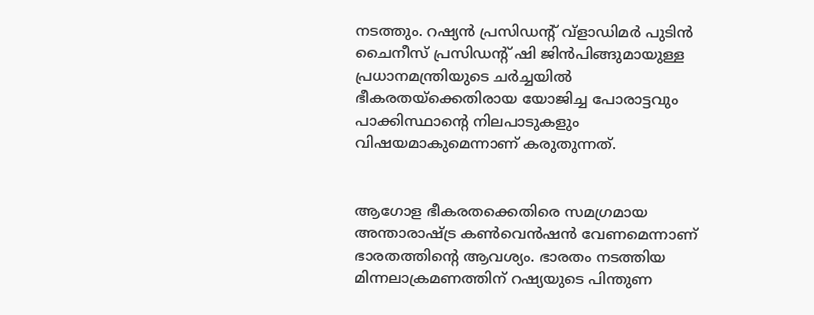നടത്തും. റഷ്യന്‍ പ്രസിഡന്റ് വ്‌ളാഡിമര്‍ പുടിന്‍ ചൈനീസ് പ്രസിഡന്റ് ഷി ജിന്‍പിങ്ങുമായുള്ള പ്രധാനമന്ത്രിയുടെ ചര്‍ച്ചയില്‍ ഭീകരതയ്‌ക്കെതിരായ യോജിച്ച പോരാട്ടവും പാക്കിസ്ഥാന്‍റെ നിലപാടുകളും വിഷയമാകുമെന്നാണ് കരുതുന്നത്.


ആഗോള ഭീകരതക്കെതിരെ സമഗ്രമായ അന്താരാഷ്ട്ര കണ്‍വെന്‍ഷന്‍ വേണമെന്നാണ് ഭാരതത്തിന്റെ ആവശ്യം. ഭാരതം നടത്തിയ മിന്നലാക്രമണത്തിന് റഷ്യയുടെ പിന്തുണ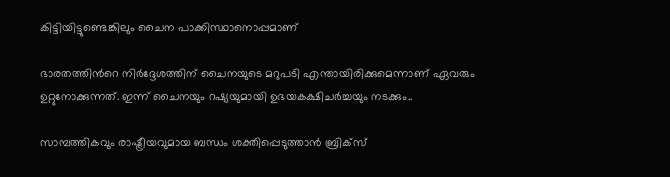കിട്ടിയിട്ടുണ്ടെങ്കിലും ചൈന പാക്കിസ്ഥാനൊപ്പമാണ്

ഭാരതത്തിന്‍റെ നിര്‍ദ്ദേശത്തിന് ചൈനയുടെ മറുപടി എന്തായിരിക്കുമെന്നാണ് ഏവരും ഉറ്റുനോക്കുന്നത്. ഇന്ന് ചൈനയും റഷ്യയുമായി ഉഭയകക്ഷിചര്‍ച്ചയും നടക്കും..

സാമ്പത്തികവും രാഷ്ട്രീയവുമായ ബന്ധം ശക്തിപ്പെടുത്താന്‍ ബ്രിക്സ്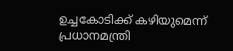ഉച്ചകോടിക്ക് കഴിയുമെന്ന് പ്രധാനമന്ത്രി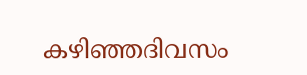കഴിഞ്ഞദിവസം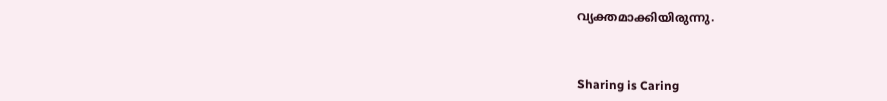വ്യക്തമാക്കിയിരുന്നു.



Sharing is Caring